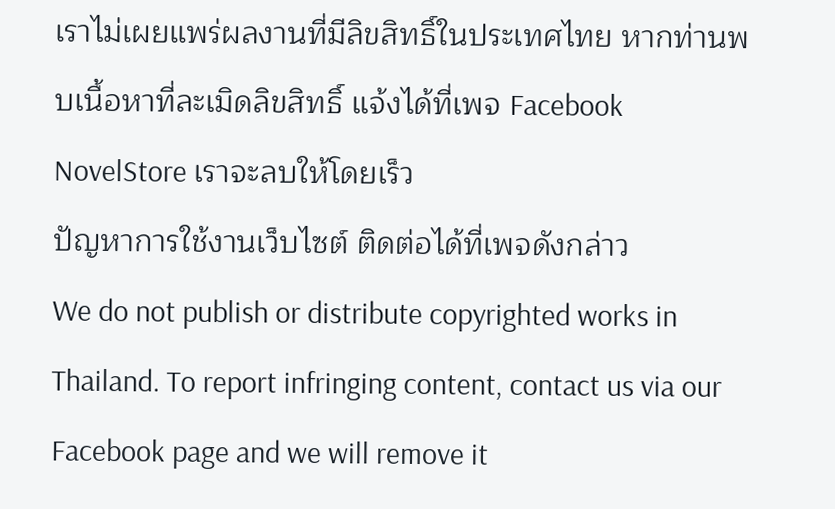เราไม่เผยแพร่ผลงานที่มีลิขสิทธิ์ในประเทศไทย หากท่านพบเนื้อหาที่ละเมิดลิขสิทธิ์ แจ้งได้ที่เพจ Facebook NovelStore เราจะลบให้โดยเร็ว
ปัญหาการใช้งานเว็บไซต์ ติดต่อได้ที่เพจดังกล่าว
We do not publish or distribute copyrighted works in Thailand. To report infringing content, contact us via our Facebook page and we will remove it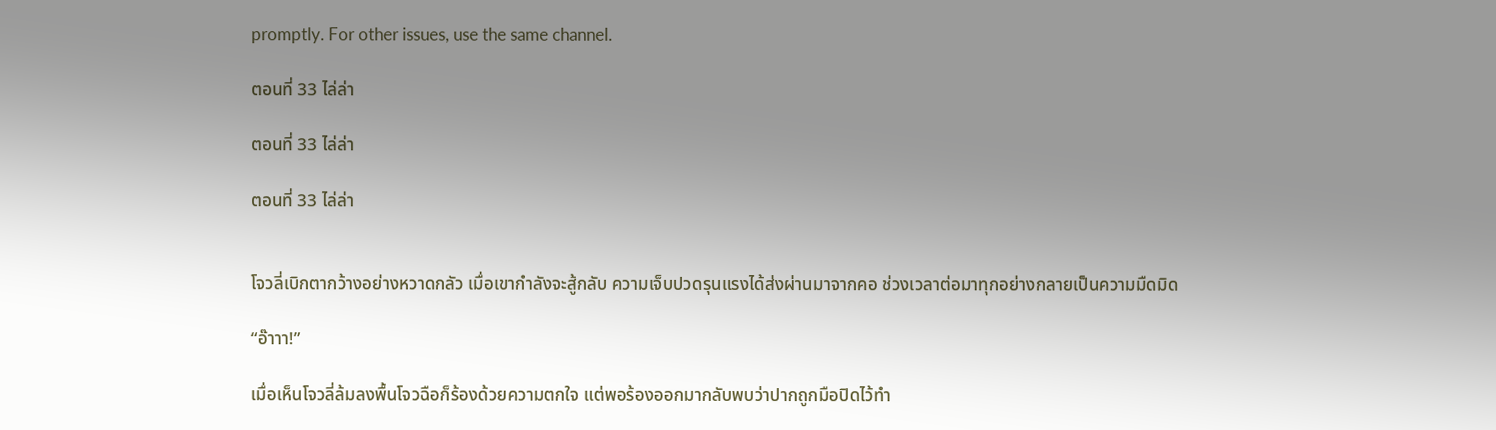promptly. For other issues, use the same channel.

ตอนที่ 33 ไล่ล่า

ตอนที่ 33 ไล่ล่า

ตอนที่ 33 ไล่ล่า


โจวลี่เบิกตากว้างอย่างหวาดกลัว เมื่อเขากำลังจะสู้กลับ ความเจ็บปวดรุนแรงได้ส่งผ่านมาจากคอ ช่วงเวลาต่อมาทุกอย่างกลายเป็นความมืดมิด

“อ๊าาา!”

เมื่อเห็นโจวลี่ล้มลงพื้นโจวฉือก็ร้องด้วยความตกใจ แต่พอร้องออกมากลับพบว่าปากถูกมือปิดไว้ทำ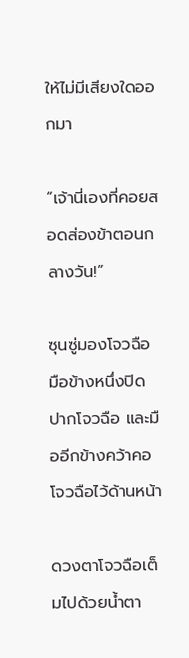ให้ไม่มีเสียงใดออกมา

“เจ้านี่เองที่คอยสอดส่องข้าตอนกลางวัน!”

ซุนซู่มองโจวฉือ มือข้างหนึ่งปิดปากโจวฉือ และมืออีกข้างคว้าคอโจวฉือไว้ด้านหน้า

ดวงตาโจวฉือเต็มไปด้วยน้ำตา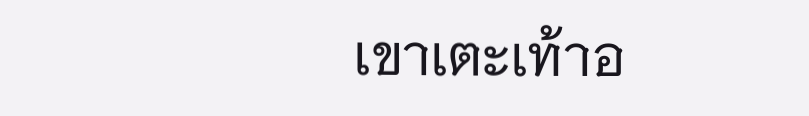เขาเตะเท้าอ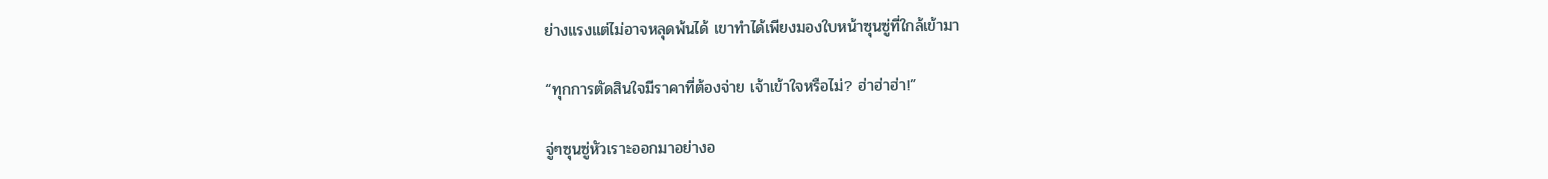ย่างแรงแต่ไม่อาจหลุดพ้นได้ เขาทำได้เพียงมองใบหน้าซุนซู่ที่ใกล้เข้ามา

“ทุกการตัดสินใจมีราคาที่ต้องจ่าย เจ้าเข้าใจหรือไม่? ฮ่าฮ่าฮ่า!”

จู่ๆซุนซู่หัวเราะออกมาอย่างอ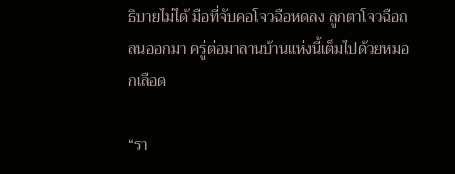ธิบายไม่ได้ มือที่จับคอโจวฉือหดลง ลูกตาโจวฉือถลนออกมา ครู่ต่อมาลานบ้านแห่งนี้เต็มไปด้วยหมอกเลือด

“รา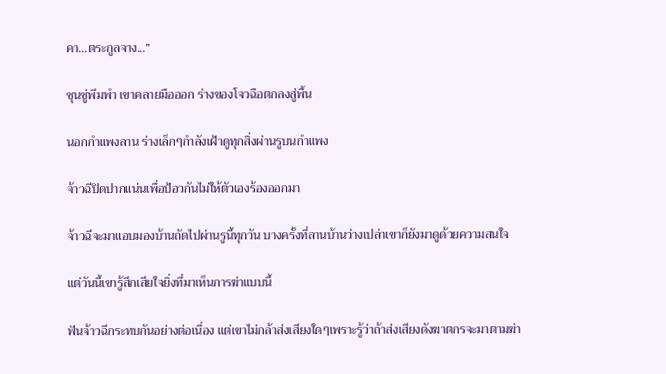คา...ตระกูลจาง...”

ซุนซู่พึมพำ เขาคลายมือออก ร่างของโจวฉือตกลงสู่พื้น

นอกกำแพงลาน ร่างเล็กๆกำลังเฝ้าดูทุกสิ่งผ่านรูบนกำแพง

จ้าวฉีปิดปากแน่นเพื่อป้อวกันไม่ให้ตัวเองร้องออกมา

จ้าวฉีจะมาแอบมองบ้านถัดไปผ่านรูนี้ทุกวัน บางครั้งที่ลานบ้านว่างเปล่าเขาก็ยังมาดูด้วยความสนใจ

แต่วันนี้เขารู้สึกเสียใจยิ่งที่มาเห็นการฆ่าแบบนี้

ฟันจ้าวฉีกระทบกันอย่างต่อเนื่อง แต่เขาไม่กล้าส่งเสียงใดๆเพราะรู้ว่าถ้าส่งเสียงดังฆาตกรจะมาตามฆ่า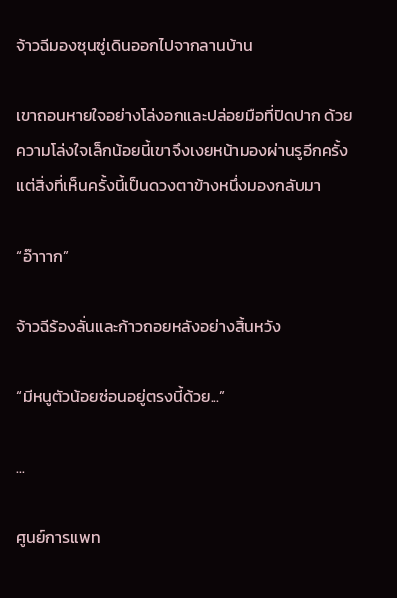จ้าวฉีมองซุนซู่เดินออกไปจากลานบ้าน

เขาถอนหายใจอย่างโล่งอกและปล่อยมือที่ปิดปาก ด้วยความโล่งใจเล็กน้อยนี้เขาจึงเงยหน้ามองผ่านรูอีกครั้ง แต่สิ่งที่เห็นครั้งนี้เป็นดวงตาข้างหนึ่งมองกลับมา

“อ๊าาาก”

จ้าวฉีร้องลั่นและก้าวถอยหลังอย่างสิ้นหวัง

“มีหนูตัวน้อยซ่อนอยู่ตรงนี้ด้วย...”

...

ศูนย์การแพท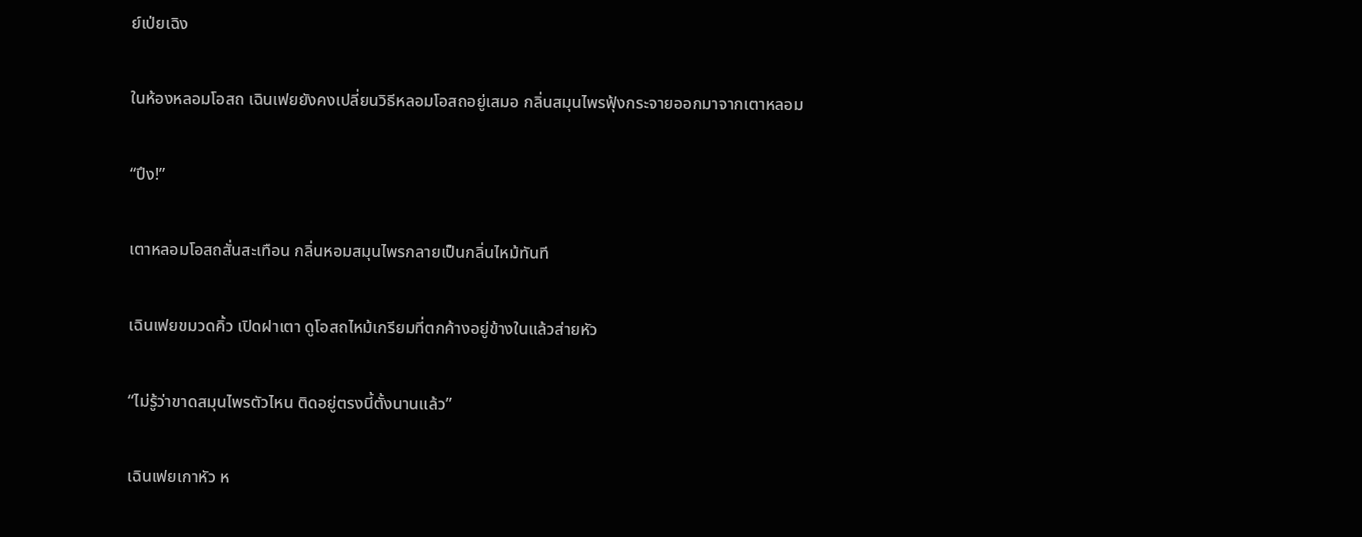ย์เป่ยเฉิง

ในห้องหลอมโอสถ เฉินเฟยยังคงเปลี่ยนวิธีหลอมโอสถอยู่เสมอ กลิ่นสมุนไพรฟุ้งกระจายออกมาจากเตาหลอม

“ปึง!”

เตาหลอมโอสถสั่นสะเทือน กลิ่นหอมสมุนไพรกลายเป็นกลิ่นไหม้ทันที

เฉินเฟยขมวดคิ้ว เปิดฝาเตา ดูโอสถไหม้เกรียมที่ตกค้างอยู่ข้างในแล้วส่ายหัว

“ไม่รู้ว่าขาดสมุนไพรตัวไหน ติดอยู่ตรงนี้ตั้งนานแล้ว”

เฉินเฟยเกาหัว ห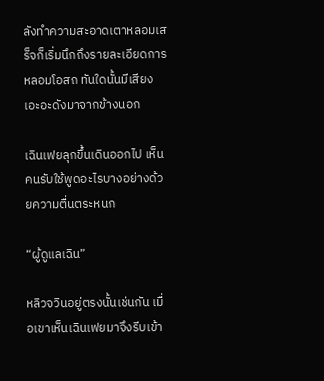ลังทำความสะอาดเตาหลอมเสร็จก็เริ่มนึกถึงรายละเอียดการหลอมโอสถ ทันใดนั้นมีเสียงเอะอะดังมาจากข้างนอก

เฉินเฟยลุกขึ้นเดินออกไป เห็นคนรับใช้พูดอะไรบางอย่างด้วยความตื่นตระหนก

“ผู้ดูแลเฉิน”

หลิวจวินอยู่ตรงนั้นเช่นกัน เมื่อเขาเห็นเฉินเฟยมาจึงรีบเข้า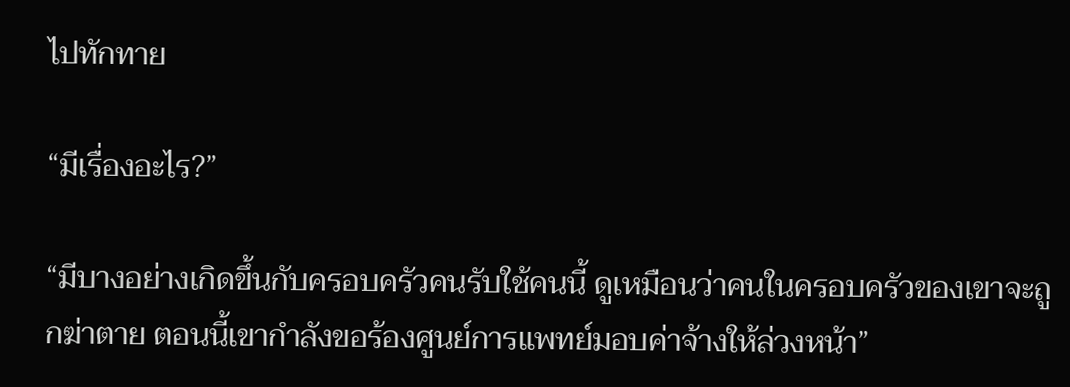ไปทักทาย

“มีเรื่องอะไร?”

“มีบางอย่างเกิดขึ้นกับครอบครัวคนรับใช้คนนี้ ดูเหมือนว่าคนในครอบครัวของเขาจะถูกฆ่าตาย ตอนนี้เขากำลังขอร้องศูนย์การแพทย์มอบค่าจ้างให้ล่วงหน้า”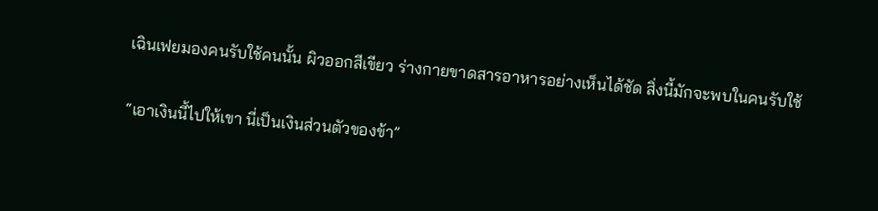เฉินเฟยมองคนรับใช้คนนั้น ผิวออกสีเขียว ร่างกายขาดสารอาหารอย่างเห็นได้ชัด สิ่งนี้มักจะพบในคนรับใช้

“เอาเงินนี้ไปให้เขา นี่เป็นเงินส่วนตัวของข้า”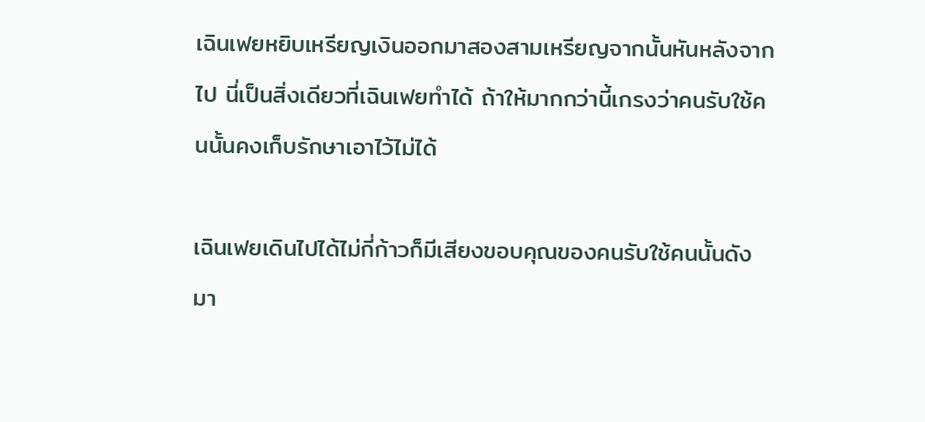เฉินเฟยหยิบเหรียญเงินออกมาสองสามเหรียญจากนั้นหันหลังจากไป นี่เป็นสิ่งเดียวที่เฉินเฟยทำได้ ถ้าให้มากกว่านี้เกรงว่าคนรับใช้คนนั้นคงเก็บรักษาเอาไว้ไม่ได้

เฉินเฟยเดินไปได้ไม่กี่ก้าวก็มีเสียงขอบคุณของคนรับใช้คนนั้นดังมา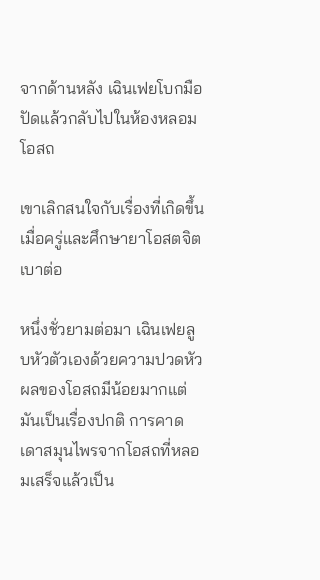จากด้านหลัง เฉินเฟยโบกมือปัดแล้วกลับไปในห้องหลอมโอสถ

เขาเลิกสนใจกับเรื่องที่เกิดขึ้นเมื่อครู่และศึกษายาโอสตจิตเบาต่อ

หนึ่งชั่วยามต่อมา เฉินเฟยลูบหัวตัวเองด้วยความปวดหัว ผลของโอสถมีน้อยมากแต่มันเป็นเรื่องปกติ การคาดเดาสมุนไพรจากโอสถที่หลอมเสร็จแล้วเป็น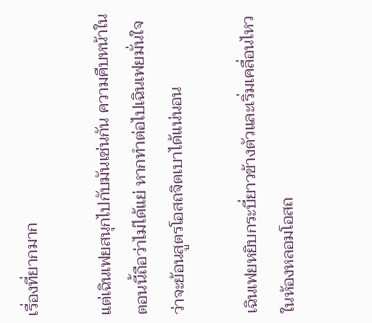เรื่องที่ยากมาก

แต่เฉินเฟยสนุกไปกับมันเช่นกัน ความคืบหน้าในตอนนี้ถือว่าไม่ได้แย่ หากทำต่อไปเฉินเฟยมั่นใจว่าจะย้อนสูตรโอสถจิตเบาได้แน่นอน

เฉินเฟยหยิบกระบี่ยาวข้างตัวและเริ่มเคลื่อนไหวในห้องหลอมโอสถ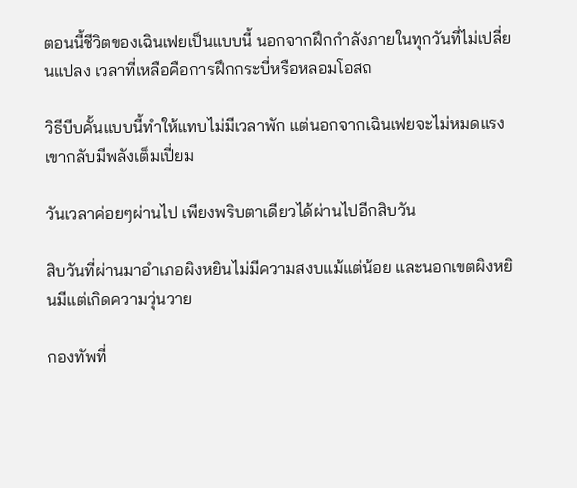ตอนนี้ชีวิตของเฉินเฟยเป็นแบบนี้ นอกจากฝึกกำลังภายในทุกวันที่ไม่เปลี่ยนแปลง เวลาที่เหลือคือการฝึกกระบี่หรือหลอมโอสถ

วิธีบีบคั้นแบบนี้ทำให้แทบไม่มีเวลาพัก แต่นอกจากเฉินเฟยจะไม่หมดแรง เขากลับมีพลังเต็มเปี่ยม

วันเวลาค่อยๆผ่านไป เพียงพริบตาเดียวได้ผ่านไปอีกสิบวัน

สิบวันที่ผ่านมาอำเภอผิงหยินไม่มีความสงบแม้แต่น้อย และนอกเขตผิงหยินมีแต่เกิดความวุ่นวาย

กองทัพที่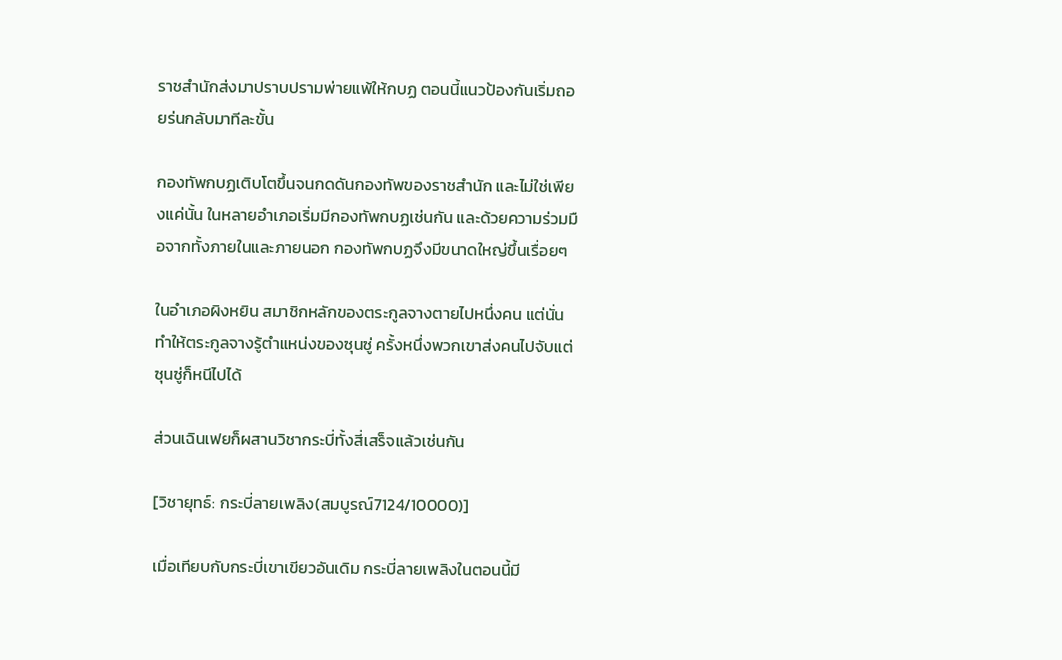ราชสำนักส่งมาปราบปรามพ่ายแพ้ให้กบฏ ตอนนี้แนวป้องกันเริ่มถอยร่นกลับมาทีละขั้น

กองทัพกบฏเติบโตขึ้นจนกดดันกองทัพของราชสำนัก และไม่ใช่เพียงแค่นั้น ในหลายอำเภอเริ่มมีกองทัพกบฏเช่นกัน และด้วยความร่วมมือจากทั้งภายในและภายนอก กองทัพกบฏจึงมีขนาดใหญ่ขึ้นเรื่อยๆ

ในอำเภอผิงหยิน สมาชิกหลักของตระกูลจางตายไปหนึ่งคน แต่นั่นทำให้ตระกูลจางรู้ตำแหน่งของซุนซู่ ครั้งหนึ่งพวกเขาส่งคนไปจับแต่ซุนซู่ก็หนีไปได้

ส่วนเฉินเฟยก็ผสานวิชากระบี่ทั้งสี่เสร็จแล้วเช่นกัน

[วิชายุทธ์: กระบี่ลายเพลิง(สมบูรณ์7124/10000)]

เมื่อเทียบกับกระบี่เขาเขียวอันเดิม กระบี่ลายเพลิงในตอนนี้มี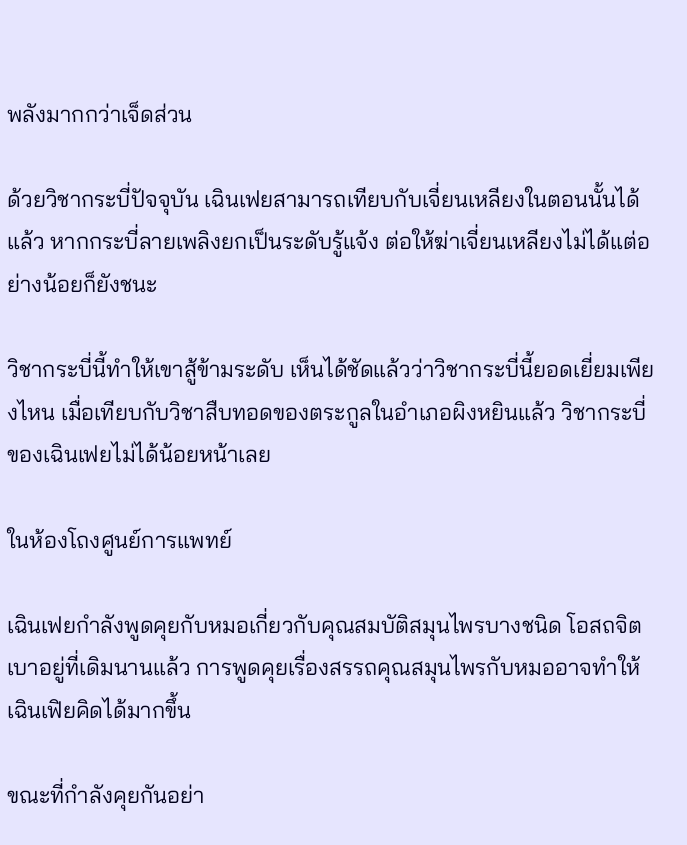พลังมากกว่าเจ็ดส่วน

ด้วยวิชากระบี่ปัจจุบัน เฉินเฟยสามารถเทียบกับเจี่ยนเหลียงในตอนนั้นได้แล้ว หากกระบี่ลายเพลิงยกเป็นระดับรู้แจ้ง ต่อให้ฆ่าเจี่ยนเหลียงไม่ได้แต่อย่างน้อยก็ยังชนะ

วิชากระบี่นี้ทำให้เขาสู้ข้ามระดับ เห็นได้ชัดแล้วว่าวิชากระบี่นี้ยอดเยี่ยมเพียงไหน เมื่อเทียบกับวิชาสืบทอดของตระกูลในอำเภอผิงหยินแล้ว วิชากระบี่ของเฉินเฟยไม่ได้น้อยหน้าเลย

ในห้องโถงศูนย์การแพทย์

เฉินเฟยกำลังพูดคุยกับหมอเกี่ยวกับคุณสมบัติสมุนไพรบางชนิด โอสถจิตเบาอยู่ที่เดิมนานแล้ว การพูดคุยเรื่องสรรถคุณสมุนไพรกับหมออาจทำให้เฉินเฟิยคิดได้มากขึ้น

ขณะที่กำลังคุยกันอย่า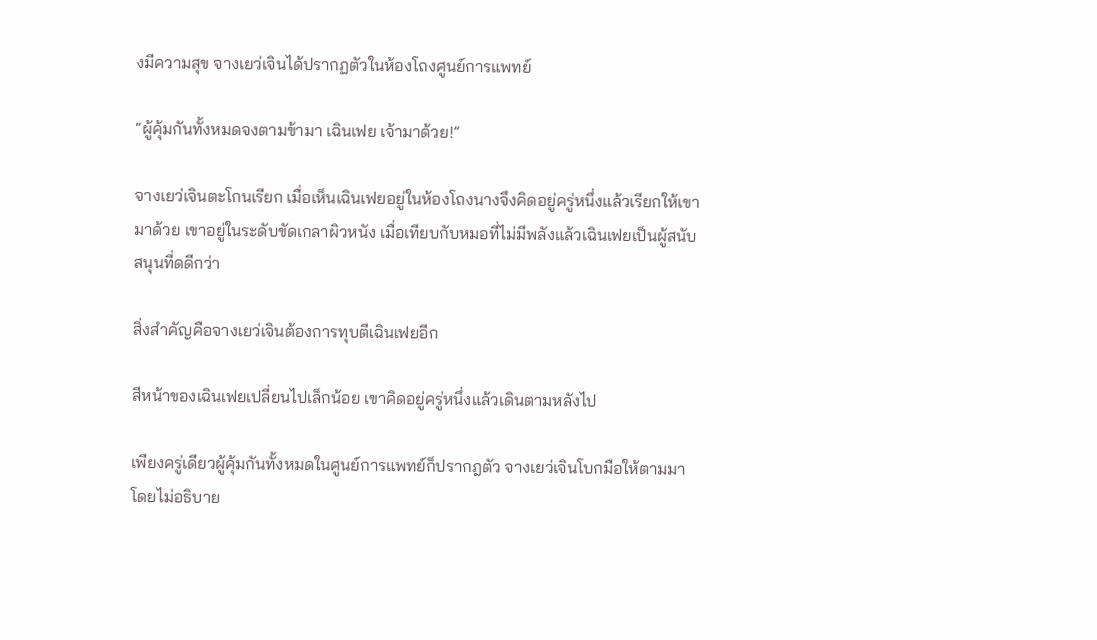งมีความสุข จางเยว่เจินได้ปรากฏตัวในห้องโถงศูนย์การแพทย์

“ผู้คุ้มกันทั้งหมดจงตามข้ามา เฉินเฟย เจ้ามาด้วย!”

จางเยว่เจินตะโกนเรียก เมื่อเห็นเฉินเฟยอยู่ในห้องโถงนางจึงคิดอยู่ครู่หนึ่งแล้วเรียกให้เขามาด้วย เขาอยู่ในระดับขัดเกลาผิวหนัง เมื่อเทียบกับหมอที่ไม่มีพลังแล้วเฉินเฟยเป็นผู้สนับสนุนที่ดดีกว่า

สิ่งสำคัญคือจางเยว่เจินต้องการทุบตีเฉินเฟยอีก

สีหน้าของเฉินเฟยเปลี่ยนไปเล็กน้อย เขาคิดอยู่ครู่หนึ่งแล้วเดินตามหลังไป

เพียงครู่เดียวผู้คุ้มกันทั้งหมดในศูนย์การแพทย์ก็ปรากฎตัว จางเยว่เจินโบกมือให้ตามมาโดยไม่อธิบาย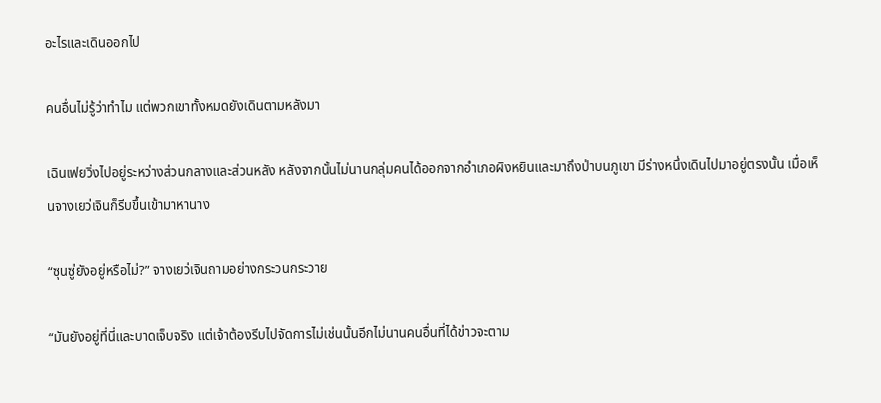อะไรและเดินออกไป

คนอื่นไม่รู้ว่าทำไม แต่พวกเขาทั้งหมดยังเดินตามหลังมา

เฉินเฟยวิ่งไปอยู่ระหว่างส่วนกลางและส่วนหลัง หลังจากนั้นไม่นานกลุ่มคนได้ออกจากอำเภอผิงหยินและมาถึงป่าบนภูเขา มีร่างหนึ่งเดินไปมาอยู่ตรงนั้น เมื่อเห็นจางเยว่เจินก็รีบขึ้นเข้ามาหานาง

“ซุนซู่ยังอยู่หรือไม่?” จางเยว่เจินถามอย่างกระวนกระวาย

“มันยังอยู่ที่นี่และบาดเจ็บจริง แต่เจ้าต้องรีบไปจัดการไม่เช่นนั้นอีกไม่นานคนอื่นที่ได้ข่าวจะตาม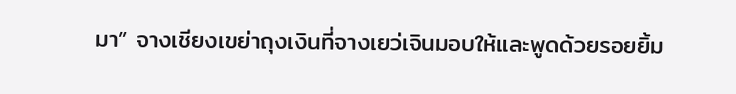มา” จางเชียงเขย่าถุงเงินที่จางเยว่เจินมอบให้และพูดด้วยรอยยิ้ม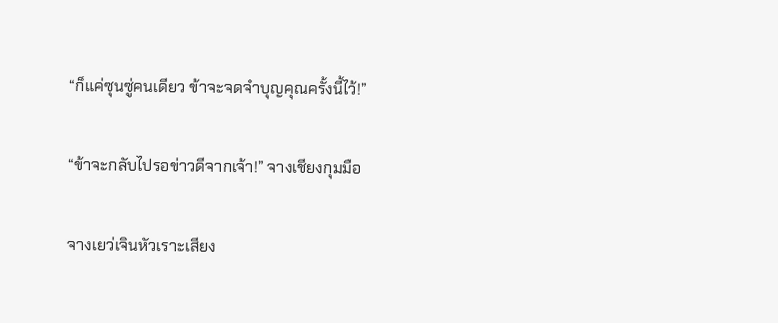“ก็แค่ซุนซู่คนเดียว ข้าจะจดจำบุญคุณครั้งนี้ไว้!”

“ข้าจะกลับไปรอข่าวดีจากเจ้า!” จางเชียงกุมมือ

จางเยว่เจินหัวเราะเสียง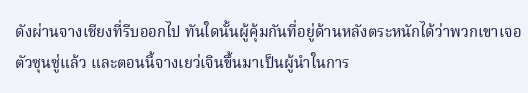ดังผ่านจางเชียงที่รีบออกไป ทันใดนั้นผู้คุ้มกันที่อยู่ด้านหลังตระหนักได้ว่าพวกเขาเจอตัวซุนซู่แล้ว และตอนนี้จางเยว่เจินขึ้นมาเป็นผู้นำในการ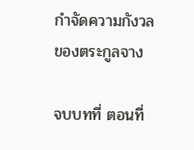กำจัดความกังวลของตระกูลจาง

จบบทที่ ตอนที่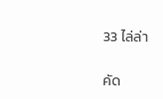33 ไล่ล่า

คัด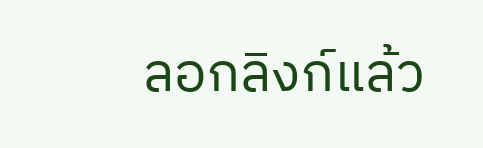ลอกลิงก์แล้ว